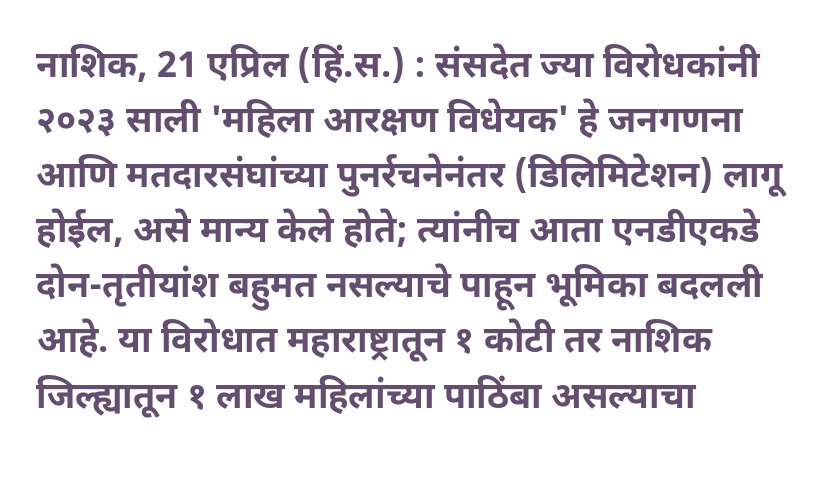नाशिक, 21 एप्रिल (हिं.स.) : संसदेत ज्या विरोधकांनी २०२३ साली 'महिला आरक्षण विधेयक' हे जनगणना आणि मतदारसंघांच्या पुनर्रचनेनंतर (डिलिमिटेशन) लागू होईल, असे मान्य केले होते; त्यांनीच आता एनडीएकडे दोन-तृतीयांश बहुमत नसल्याचे पाहून भूमिका बदलली आहे. या विरोधात महाराष्ट्रातून १ कोटी तर नाशिक जिल्ह्यातून १ लाख महिलांच्या पाठिंबा असल्याचा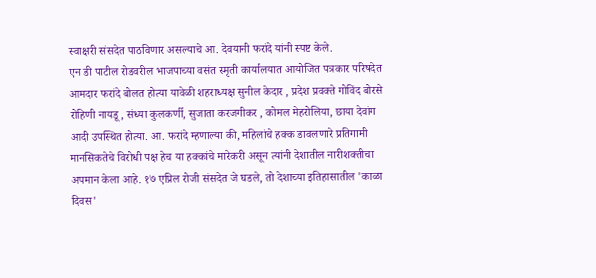स्वाक्षरी संसदेत पाठविणार असल्याचे आ. देवयानी फरांदे यांनी स्पष्ट केले.
एन डी पाटील रोडवरील भाजपाच्या वसंत स्मृती कार्यालयात आयोजित पत्रकार परिषदेत आमदार फरांदे बोलत होत्या यावेळी शहराध्यक्ष सुनील केदार , प्रदेश प्रवक्ते गोविंद बोरसे रोहिणी नायडू, संध्या कुलकर्णी, सुजाता करजगीकर , कोमल मेहरोलिया, छाया देवांग आदी उपस्थित होत्या. आ. फरांदे म्हणाल्या की, महिलांचे हक्क डावलणारे प्रतिगामी मानसिकतेचे विरोधी पक्ष हेच या हक्कांचे मारेकरी असून त्यांनी देशातील नारीशक्तीचा अपमान केला आहे. १७ एप्रिल रोजी संसदेत जे घडले, तो देशाच्या इतिहासातील 'काळा दिवस'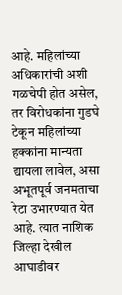आहे. महिलांच्या अधिकारांची अशी गळचेपी होत असेल, तर विरोधकांना गुडघे टेकून महिलांच्या हक्कांना मान्यता द्यायला लावेल, असा अभूतपूर्व जनमताचा रेटा उभारण्यात येत आहे. त्यात नाशिक जिल्हा देखील आघाडीवर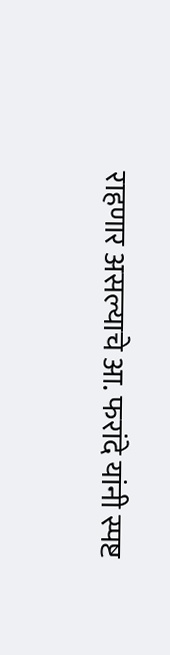राहणार असल्याचे आ. फरांदे यांनी स्पष्ट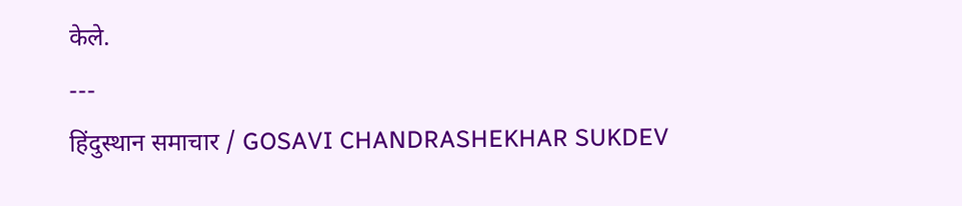केले.
---
हिंदुस्थान समाचार / GOSAVI CHANDRASHEKHAR SUKDEV